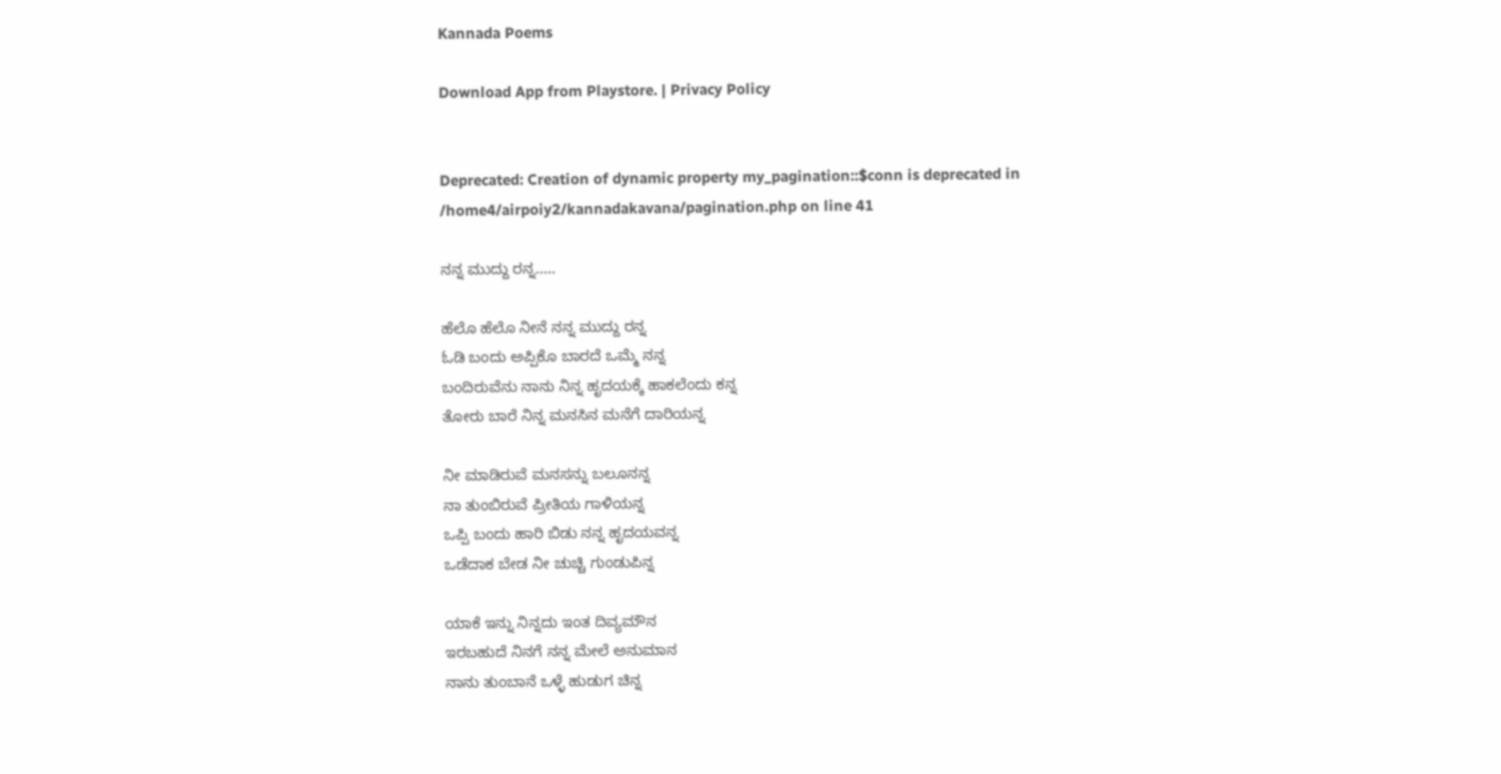Kannada Poems

Download App from Playstore. | Privacy Policy


Deprecated: Creation of dynamic property my_pagination::$conn is deprecated in /home4/airpoiy2/kannadakavana/pagination.php on line 41

ನನ್ನ ಮುದ್ದು ರನ್ನ.....

ಹೆಲೊ ಹೆಲೊ ನೀನೆ ನನ್ನ ಮುದ್ದು ರನ್ನ
ಓಡಿ ಬಂದು ಅಪ್ಪಿಕೊ ಬಾರದೆ ಒಮ್ಮೆ ನನ್ನ
ಬಂದಿರುವೆನು ನಾನು ನಿನ್ನ ಹೃದಯಕ್ಕೆ ಹಾಕಲೆಂದು ಕನ್ನ
ತೋರು ಬಾರೆ ನಿನ್ನ ಮನಸಿನ ಮನೆಗೆ ದಾರಿಯನ್ನ

ನೀ‌ ಮಾಡಿರುವೆ ಮನಸನ್ನು ಬಲೂನನ್ನ
ನಾ ತುಂಬಿರುವೆ ‌ಪ್ರೀತಿಯ ಗಾಳಿಯನ್ನ
ಒಪ್ಪಿ ಬಂದು ಹಾರಿ ಬಿಡು ನನ್ನ ಹೃದಯವನ್ನ‌
ಒಡೆದಾಕ ಬೇಡ ‌ನೀ ಚುಚ್ಚಿ ಗುಂಡುಪಿನ್ನ

ಯಾಕೆ ಇನ್ನು ನಿನ್ನದು‌ ಇಂತ ದಿವ್ಯಮೌನ
ಇರಬಹುದೆ ನಿನಗೆ ನನ್ನ ಮೇಲೆ ಅನುಮಾನ
ನಾನು‌‌‌ ತುಂಬಾನೆ‌ ಒಳ್ಳೆ‌ ಹುಡುಗ‌ ಚಿನ್ನ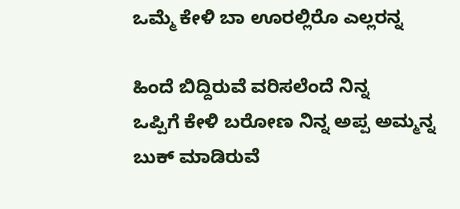ಒಮ್ಮೆ ಕೇಳಿ‌ ಬಾ ಊರಲ್ಲಿರೊ ಎಲ್ಲರನ್ನ

ಹಿಂದೆ ಬಿದ್ದಿರುವೆ ವರಿಸಲೆಂದೆ ನಿನ್ನ
ಒಪ್ಪಿಗೆ ಕೇಳಿ‌ ಬರೋಣ ನಿನ್ನ ಅಪ್ಪ‌ ಅಮ್ಮನ್ನ
ಬುಕ್ ಮಾಡಿರುವೆ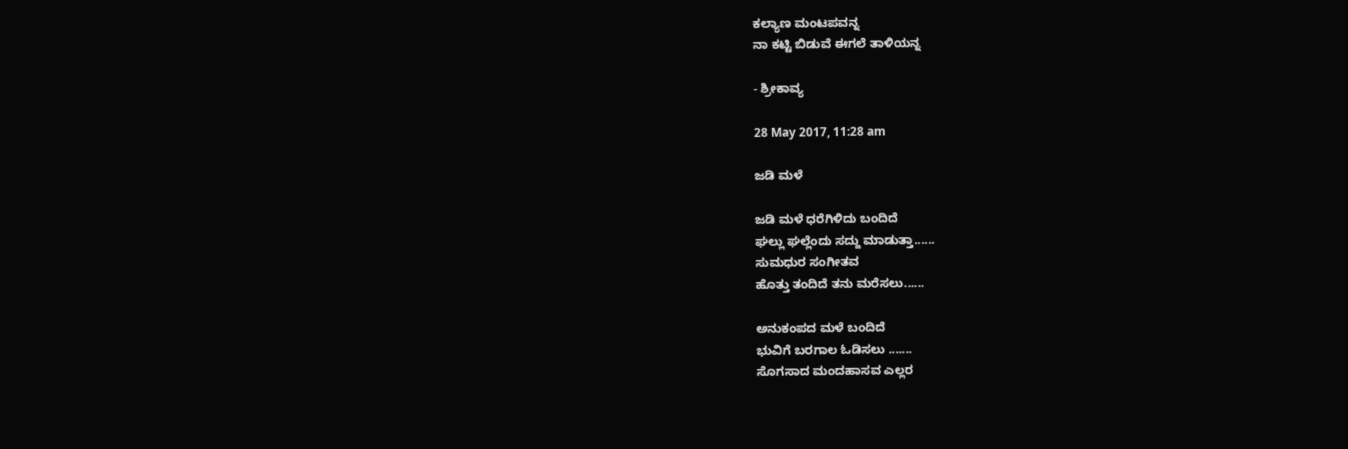ಕಲ್ಯಾಣ ‌ಮಂಟಪವನ್ನ
ನಾ‌ ಕಟ್ಟಿ ಬಿಡುವೆ ಈಗಲೆ ‌ತಾಳಿಯನ್ನ

- ಶ್ರೀಕಾವ್ಯ

28 May 2017, 11:28 am

ಜಡಿ ಮಳೆ

ಜಡಿ ಮಳೆ ಧರೆಗಿಳಿದು ಬಂದಿದೆ
ಘಲ್ಲು ಘಲ್ಲೆಂದು ಸದ್ದು ಮಾಡುತ್ತಾ......
ಸುಮಧುರ ಸಂಗೀತವ
ಹೊತ್ತು ತಂದಿದೆ ತನು ಮರೆಸಲು......

ಅನುಕಂಪದ ಮಳೆ ಬಂದಿದೆ
ಭುವಿಗೆ ಬರಗಾಲ ಓಡಿಸಲು .......
ಸೊಗಸಾದ ಮಂದಹಾಸವ ಎಲ್ಲರ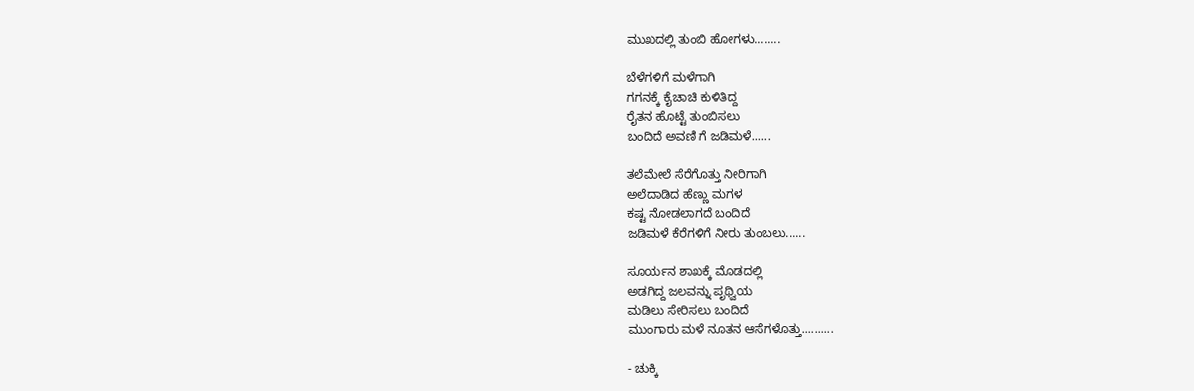ಮುಖದಲ್ಲಿ ತುಂಬಿ ಹೋಗಳು........

ಬೆಳೆಗಳಿಗೆ ಮಳೆಗಾಗಿ
ಗಗನಕ್ಕೆ ಕೈಚಾಚಿ ಕುಳಿತಿದ್ದ
ರೈತನ ಹೊಟ್ಟೆ ತುಂಬಿಸಲು
ಬಂದಿದೆ ಅವಣಿ ಗೆ ಜಡಿಮಳೆ......

ತಲೆಮೇಲೆ ಸೆರೆಗೊತ್ತು ನೀರಿಗಾಗಿ
ಅಲೆದಾಡಿದ ಹೆಣ್ಣು ಮಗಳ
ಕಷ್ಟ ನೋಡಲಾಗದೆ ಬಂದಿದೆ
ಜಡಿಮಳೆ ಕೆರೆಗಳಿಗೆ ನೀರು ತುಂಬಲು......

ಸೂರ್ಯನ ಶಾಖಕ್ಕೆ ಮೊಡದಲ್ಲಿ
ಅಡಗಿದ್ದ ಜಲವನ್ನು ಪೃಥ್ವಿಯ
ಮಡಿಲು ಸೇರಿಸಲು ಬಂದಿದೆ
ಮುಂಗಾರು ಮಳೆ ನೂತನ ಆಸೆಗಳೊತ್ತು..........

- ಚುಕ್ಕಿ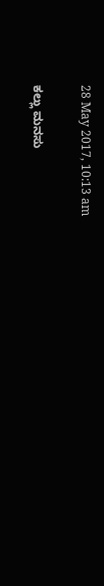28 May 2017, 10:13 am

ಕಲ್ಲು ಮನಸು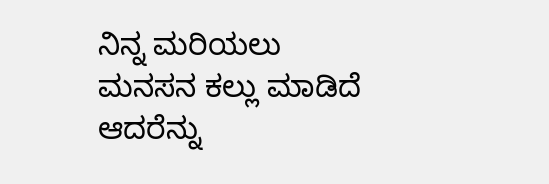ನಿನ್ನ ಮರಿಯಲು
ಮನಸನ ಕಲ್ಲು ಮಾಡಿದೆ
ಆದರೆನ್ನು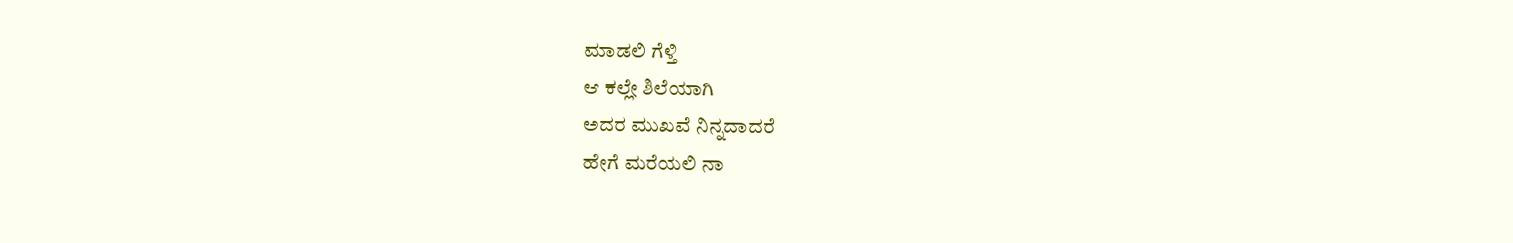ಮಾಡಲಿ ಗೆಳ್ತಿ
ಆ ಕಲ್ಲೇ ಶಿಲೆಯಾಗಿ
ಅದರ ಮುಖವೆ ನಿನ್ನದಾದರೆ
ಹೇಗೆ ಮರೆಯಲಿ ನಾ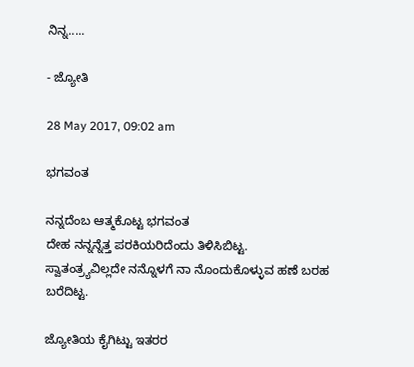ನಿನ್ನ.....

- ಜ್ಯೋತಿ

28 May 2017, 09:02 am

ಭಗವಂತ

ನನ್ನದೆಂಬ ಆತ್ಮಕೊಟ್ಟ ಭಗವಂತ
ದೇಹ ನನ್ನನ್ನೆತ್ತ ಪರಕಿಯರಿದೆಂದು ತಿಳಿಸಿಬಿಟ್ಟ.
ಸ್ವಾತಂತ್ರ್ಯವಿಲ್ಲದೇ ನನ್ನೊಳಗೆ ನಾ ನೊಂದುಕೊಳ್ಳುವ ಹಣೆ ಬರಹ ಬರೆದಿಟ್ಟ.

ಜ್ಯೋತಿಯ ಕೈಗಿಟ್ಟು ಇತರರ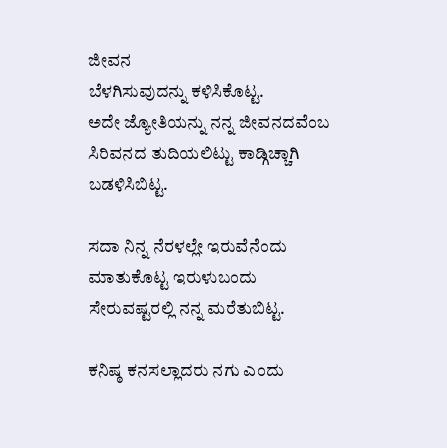ಜೀವನ
ಬೆಳಗಿಸುವುದನ್ನು ಕಳಿಸಿಕೊಟ್ಟ.
ಅದೇ ಜ್ಯೋತಿಯನ್ನು ನನ್ನ ಜೀವನದವೆಂಬ
ಸಿರಿವನದ ತುದಿಯಲಿಟ್ಟು ಕಾಡ್ಗಿಚ್ಚಾಗಿ ಬಡಳಿಸಿಬಿಟ್ಟ.

ಸದಾ ನಿನ್ನ ನೆರಳಲ್ಲೇ ಇರುವೆನೆಂದು
ಮಾತುಕೊಟ್ಟ ಇರುಳುಬಂದು
ಸೇರುವಷ್ಟರಲ್ಲಿ ನನ್ನ ಮರೆತುಬಿಟ್ಟ.

ಕನಿಷ್ಠ ಕನಸಲ್ಲಾದರು ನಗು ಎಂದು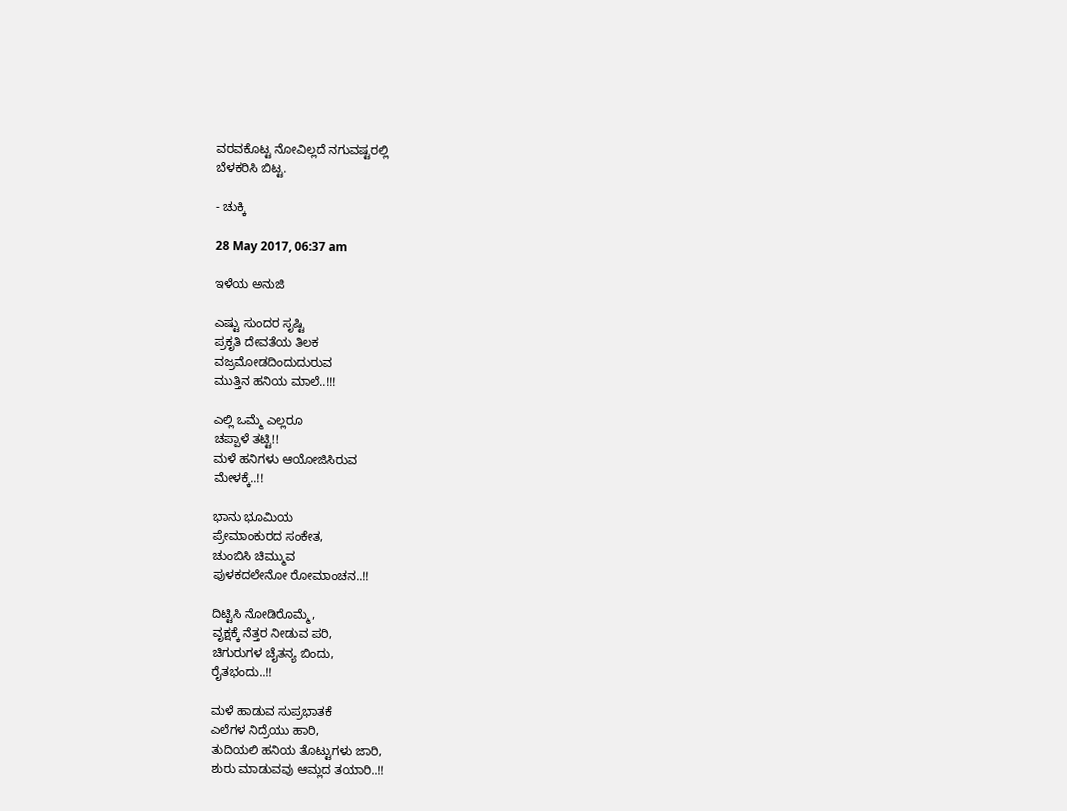ವರವಕೊಟ್ಟ ನೋವಿಲ್ಲದೆ ನಗುವಷ್ಟರಲ್ಲಿ
ಬೆಳಕರಿಸಿ ಬಿಟ್ಟ.

- ಚುಕ್ಕಿ

28 May 2017, 06:37 am

ಇಳೆಯ ಅನುಜಿ

ಎಷ್ಟು ಸುಂದರ ಸೃಷ್ಟಿ
ಪ್ರಕೃತಿ ದೇವತೆಯ ತಿಲಕ
ವಜ್ರಮೋಡದಿಂದುದುರುವ
ಮುತ್ತಿನ ಹನಿಯ ಮಾಲೆ..!!!

ಎಲ್ಲಿ ಒಮ್ಮೆ ಎಲ್ಲರೂ
ಚಪ್ಪಾಳೆ ತಟ್ಟಿ!!
ಮಳೆ ಹನಿಗಳು ಆಯೋಜಿಸಿರುವ
ಮೇಳಕ್ಕೆ..!!

ಭಾನು ಭೂಮಿಯ
ಪ್ರೇಮಾಂಕುರದ ಸಂಕೇತ,
ಚುಂಬಿಸಿ ಚಿಮ್ಮುವ
ಪುಳಕದಲೇನೋ ರೋಮಾಂಚನ..!!

ದಿಟ್ಟಿಸಿ ನೋಡಿರೊಮ್ಮೆ,
ವೃಕ್ಷಕ್ಕೆ ನೆತ್ತರ ನೀಡುವ ಪರಿ,
ಚಿಗುರುಗಳ ಚೈತನ್ಯ ಬಿಂದು,
ರೈತಭಂದು..!!

ಮಳೆ ಹಾಡುವ ಸುಪ್ರಭಾತಕೆ
ಎಲೆಗಳ ನಿದ್ರೆಯು ಹಾರಿ,
ತುದಿಯಲಿ ಹನಿಯ ತೊಟ್ಟುಗಳು ಜಾರಿ,
ಶುರು ಮಾಡುವವು ಆಮ್ಲದ ತಯಾರಿ..!!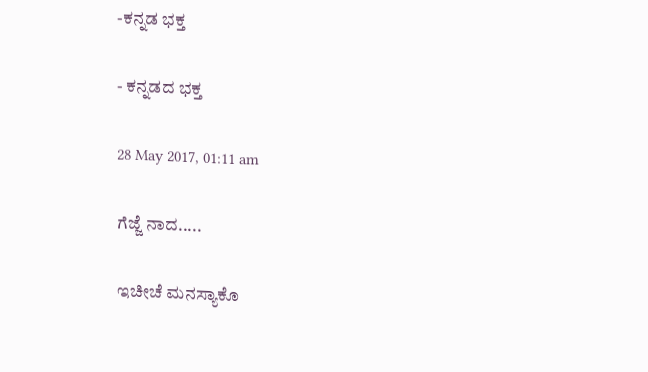-ಕನ್ನಡ ಭಕ್ತ

- ಕನ್ನಡದ ಭಕ್ತ

28 May 2017, 01:11 am

ಗೆಜ್ಜೆ ನಾದ.....

ಇಚೀಚೆ ಮನಸ್ಯಾಕೊ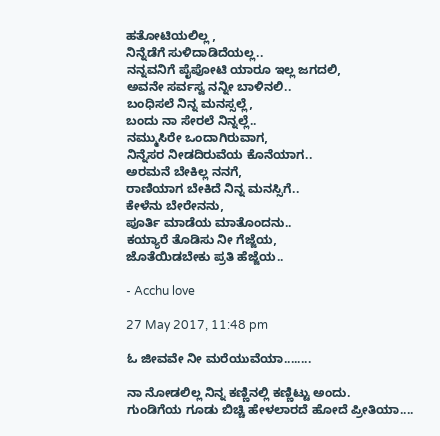ಹತೋಟಿಯಲಿಲ್ಲ ,
ನಿನ್ನೆಡೆಗೆ ಸುಳಿದಾಡಿದೆಯಲ್ಲ..
ನನ್ನವನಿಗೆ ಪೈಪೋಟಿ ಯಾರೂ ಇಲ್ಲ ಜಗದಲಿ,
ಅವನೇ ಸರ್ವಸ್ವ ನನ್ನೀ ಬಾಳಿನಲಿ..
ಬಂಧಿಸಲೆ ನಿನ್ನ ಮನಸ್ಸಲ್ಲೆ,
ಬಂದು ನಾ ಸೇರಲೆ ನಿನ್ನಲ್ಲೆ..
ನಮ್ಮುಸಿರೇ ಒಂದಾಗಿರುವಾಗ,
ನಿನ್ನೆಸರ ನೀಡದಿರುವೆಯ ಕೊನೆಯಾಗ..
ಅರಮನೆ ಬೇಕಿಲ್ಲ ನನಗೆ,
ರಾಣಿಯಾಗ ಬೇಕಿದೆ ನಿನ್ನ ಮನಸ್ಸಿಗೆ..
ಕೇಳೆನು ಬೇರೇನನು,
ಪೂರ್ತಿ ಮಾಡೆಯ ಮಾತೊಂದನು..
ಕಯ್ಯಾರೆ ತೊಡಿಸು ನೀ ಗೆಜ್ಜೆಯ,
ಜೊತೆಯಿಡಬೇಕು ಪ್ರತಿ ಹೆಜ್ಜೆಯ..

- Acchu love

27 May 2017, 11:48 pm

ಓ ಜೀವವೇ ನೀ ಮರೆಯುವೆಯಾ........

ನಾ ನೋಡಲಿಲ್ಲ ನಿನ್ನ ಕಣ್ಣಿನಲ್ಲಿ ಕಣ್ಣಿಟ್ಟು ಅಂದು.
ಗುಂಡಿಗೆಯ ಗೂಡು ಬಿಚ್ಚಿ ಹೇಳಲಾರದೆ ಹೋದೆ ಪ್ರೀತಿಯಾ....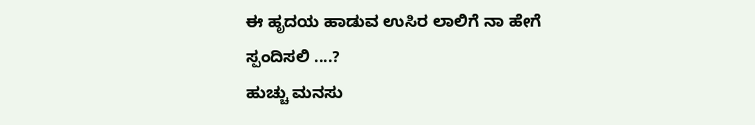ಈ ಹೃದಯ ಹಾಡುವ ಉಸಿರ ಲಾಲಿಗೆ ನಾ ಹೇಗೆ ಸ್ಪಂದಿಸಲಿ ....?
ಹುಚ್ಚು ಮನಸು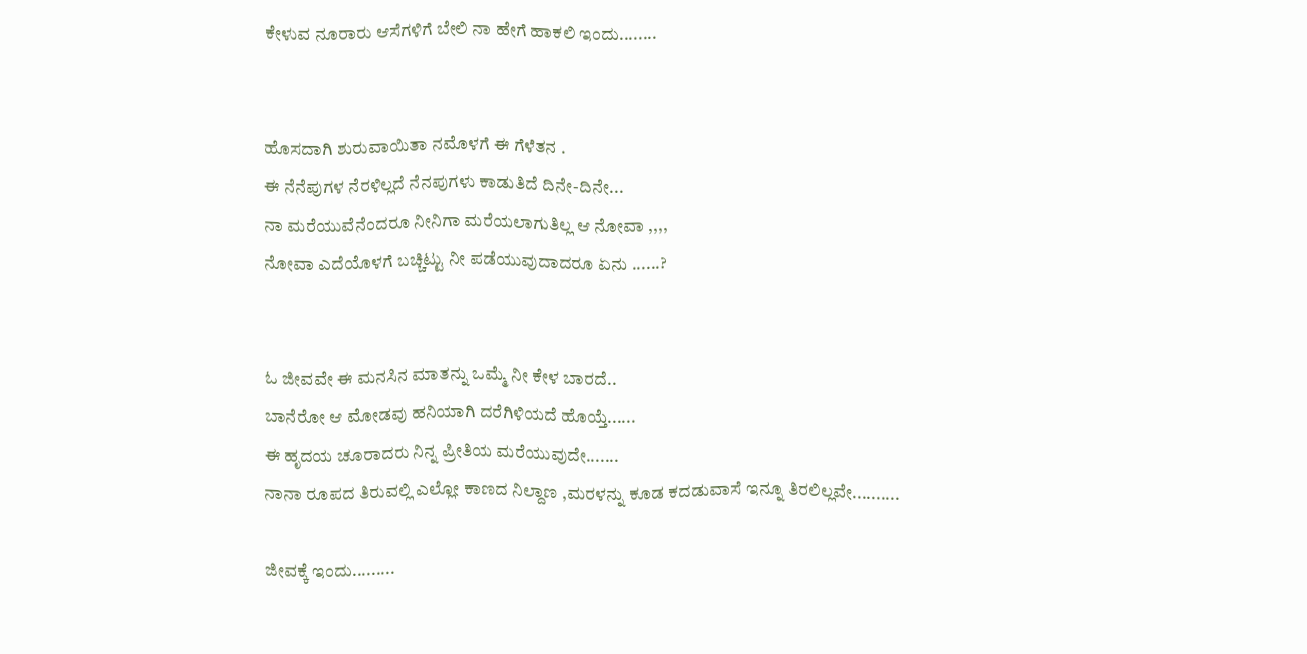ಕೇಳುವ ನೂರಾರು ಆಸೆಗಳಿಗೆ ಬೇಲಿ ನಾ ಹೇಗೆ ಹಾಕಲಿ ಇಂದು........


ಹೊಸದಾಗಿ ಶುರುವಾಯಿತಾ ನಮೊಳಗೆ ಈ ಗೆಳೆತನ .
ಈ ನೆನೆಪುಗಳ ನೆರಳಿಲ್ಲದೆ ನೆನಪುಗಳು ಕಾಡುತಿದೆ ದಿನೇ-ದಿನೇ...
ನಾ ಮರೆಯುವೆನೆಂದರೂ ನೀನಿಗಾ ಮರೆಯಲಾಗುತಿಲ್ಲ ಆ ನೋವಾ ,,,,
ನೋವಾ ಎದೆಯೊಳಗೆ ಬಚ್ಚಿಟ್ಟು ನೀ ಪಡೆಯುವುದಾದರೂ ಏನು ......?


ಓ ಜೀವವೇ ಈ ಮನಸಿನ ಮಾತನ್ನು ಒಮ್ಮೆ ನೀ ಕೇಳ ಬಾರದೆ..
ಬಾನೆರೋ ಆ ಮೋಡವು ಹನಿಯಾಗಿ ದರೆಗಿಳಿಯದೆ ಹೊಯ್ತೆ......
ಈ ಹೃದಯ ಚೂರಾದರು ನಿನ್ನ ಪ್ರೀತಿಯ ಮರೆಯುವುದೇ.......
ನಾನಾ ರೂಪದ ತಿರುವಲ್ಲಿ ಎಲ್ಲೋ ಕಾಣದ ನಿಲ್ದಾಣ ,ಮರಳನ್ನು ಕೂಡ ಕದಡುವಾಸೆ ಇನ್ನೂ ತಿರಲಿಲ್ಲವೇ..........

ಜೀವಕ್ಕೆ ಇಂದು.........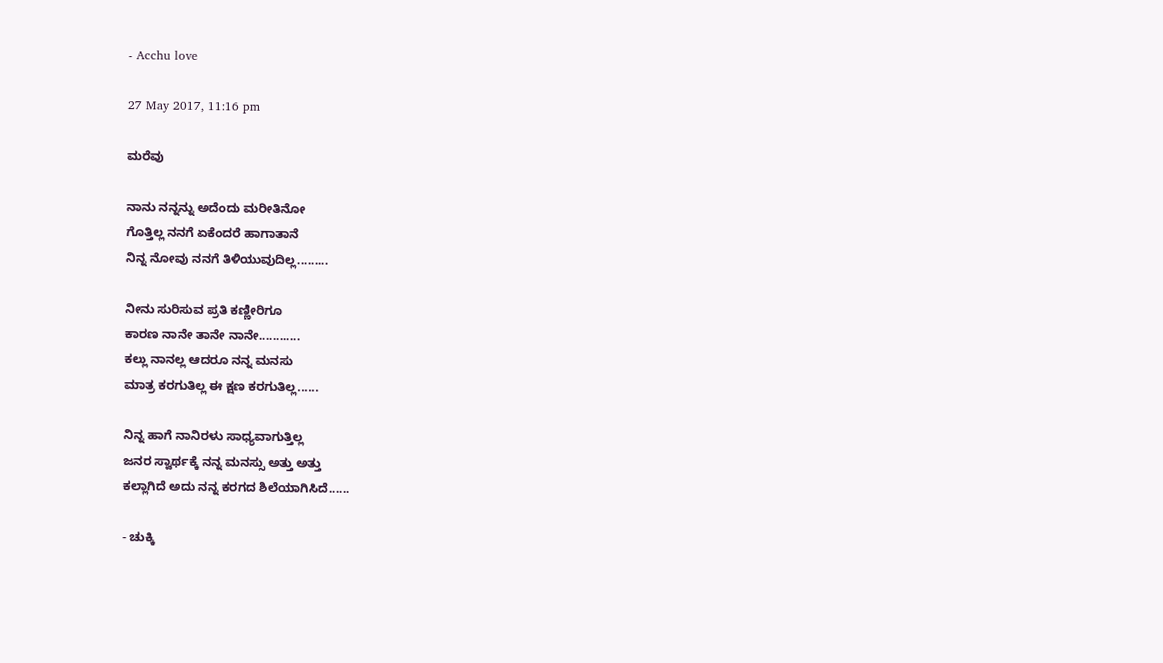- Acchu love

27 May 2017, 11:16 pm

ಮರೆವು

ನಾನು ನನ್ನನ್ನು ಅದೆಂದು ಮರೀತಿನೋ
ಗೊತ್ತಿಲ್ಲ ನನಗೆ ಏಕೆಂದರೆ ಹಾಗಾತಾನೆ
ನಿನ್ನ ನೋವು ನನಗೆ ತಿಳಿಯುವುದಿಲ್ಲ.........

ನೀನು ಸುರಿಸುವ ಪ್ರತಿ ಕಣ್ಣೀರಿಗೂ
ಕಾರಣ ನಾನೇ ತಾನೇ ನಾನೇ............
ಕಲ್ಲು ನಾನಲ್ಲ ಆದರೂ ನನ್ನ ಮನಸು
ಮಾತ್ರ ಕರಗುತಿಲ್ಲ ಈ ಕ್ಷಣ ಕರಗುತಿಲ್ಲ......

ನಿನ್ನ ಹಾಗೆ ನಾನಿರಳು ಸಾಧ್ಯವಾಗುತ್ತಿಲ್ಲ
ಜನರ ಸ್ವಾರ್ಥಕ್ಕೆ ನನ್ನ ಮನಸ್ಸು ಅತ್ತು ಅತ್ತು
ಕಲ್ಲಾಗಿದೆ ಅದು ನನ್ನ ಕರಗದ ಶಿಲೆಯಾಗಿಸಿದೆ......

- ಚುಕ್ಕಿ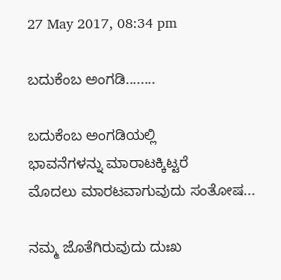27 May 2017, 08:34 pm

ಬದುಕೆಂಬ ಅಂಗಡಿ........

ಬದುಕೆಂಬ ಅಂಗಡಿಯಲ್ಲಿ
ಭಾವನೆಗಳನ್ನು ಮಾರಾಟಕ್ಕಿಟ್ಟರೆ
ಮೊದಲು ಮಾರಟವಾಗುವುದು ಸಂತೋಷ...

ನಮ್ಮ ಜೊತೆಗಿರುವುದು ದುಃಖ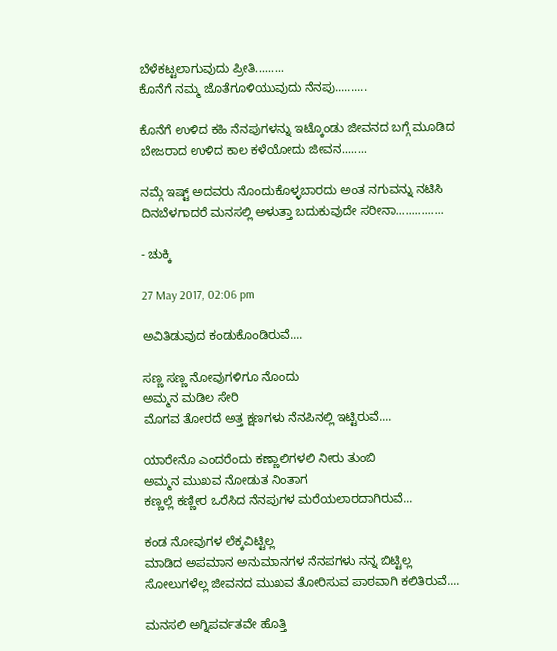ಬೆಳೆಕಟ್ಟಲಾಗುವುದು ಪ್ರೀತಿ.........
ಕೊನೆಗೆ ನಮ್ಮ ಜೊತೆಗೂಳಿಯುವುದು ನೆನಪು..........

ಕೊನೆಗೆ ಉಳಿದ ಕಹಿ ನೆನಪುಗಳನ್ನು ಇಟ್ಕೊಂಡು ಜೀವನದ ಬಗ್ಗೆ ಮೂಡಿದ ಬೇಜರಾದ ಉಳಿದ ಕಾಲ ಕಳೆಯೋದು ಜೀವನ........

ನಮ್ಗೆ ಇಷ್ಟ್ ಅದವರು ನೊಂದುಕೊಳ್ಳಬಾರದು ಅಂತ ನಗುವನ್ನು ನಟಿಸಿ ದಿನಬೆಳಗಾದರೆ ಮನಸಲ್ಲಿ ಅಳುತ್ತಾ ಬದುಕುವುದೇ ಸರೀನಾ...............

- ಚುಕ್ಕಿ

27 May 2017, 02:06 pm

ಅವಿತಿಡುವುದ ಕಂಡುಕೊಂಡಿರುವೆ....

ಸಣ್ಣ‌ ಸಣ್ಣ ನೋವುಗಳಿಗೂ ನೊಂದು
ಅಮ್ಮನ‌ ಮಡಿಲ ಸೇರಿ
ಮೊಗವ ತೋರದೆ ಅತ್ತ ಕ್ಷಣಗಳು ನೆನಪಿನಲ್ಲಿ ಇಟ್ಟಿರುವೆ....

ಯಾರೇನೊ‌ ಎಂದರೆಂದು ಕಣ್ಣಾಲಿಗಳಲಿ ನೀರು ತುಂಬಿ
ಅಮ್ಮನ ಮುಖವ ನೋಡುತ‌ ನಿಂತಾಗ
ಕಣ್ಣಲ್ಲೆ ಕಣ್ಣೀರ‌ ಒರೆಸಿದ‌ ನೆನಪುಗಳ‌ ಮರೆಯಲಾರದಾಗಿರುವೆ...

ಕಂಡ ನೋವುಗಳ ಲೆಕ್ಕವಿಟ್ಟಿಲ್ಲ
ಮಾಡಿದ ಅಪಮಾನ ಅನುಮಾನಗಳ ನೆನಪಗಳು ನನ್ನ ಬಿಟ್ಟಿಲ್ಲ
ಸೋಲುಗಳೆಲ್ಲ ಜೀವನದ ಮುಖವ ತೋರಿಸುವ ಪಾಠವಾಗಿ ಕಲಿತಿರುವೆ....

ಮನಸಲಿ ಅಗ್ನಿಪರ್ವತವೇ ಹೊತ್ತಿ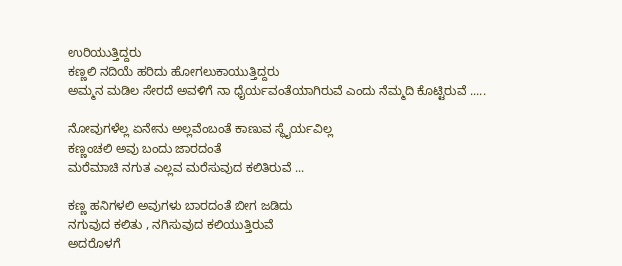ಉರಿಯುತ್ತಿದ್ದರು
ಕಣ್ಣಲಿ ನದಿಯೆ ಹರಿದು ಹೋಗಲು‌‌ಕಾಯುತ್ತಿದ್ದರು
ಅಮ್ಮನ ಮಡಿಲ ಸೇರದೆ ಅವಳಿಗೆ ನಾ ಧೈರ್ಯವಂತೆಯಾಗಿರುವೆ ಎಂದು ನೆಮ್ಮದಿ ಕೊಟ್ಟಿರುವೆ .....

ನೋವುಗಳೆಲ್ಲ ಏನೇನು ಅಲ್ಲವೆಂಬಂತೆ ಕಾಣುವ ಸ್ಥೈರ್ಯವಿಲ್ಲ
ಕಣ್ಣಂಚಲಿ‌ ಅವು ಬಂದು ಜಾರದಂತೆ
ಮರೆಮಾಚಿ ನಗುತ ಎಲ್ಲವ ಮರೆಸುವುದ ಕಲಿತಿರುವೆ ...

ಕಣ್ಣ ಹನಿಗಳಲಿ ಅವುಗಳು ಬಾರದಂತೆ‌ ಬೀಗ ಜಡಿದು
ನಗುವುದ ಕಲಿತು , ನಗಿಸುವುದ ಕಲಿಯುತ್ತಿರುವೆ
ಅದರೊಳಗೆ‌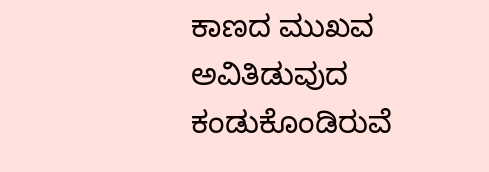ಕಾಣದ ಮುಖವ ಅವಿತಿಡುವುದ ಕಂಡುಕೊಂಡಿರುವೆ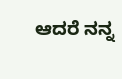ಆದರೆ ನನ್ನ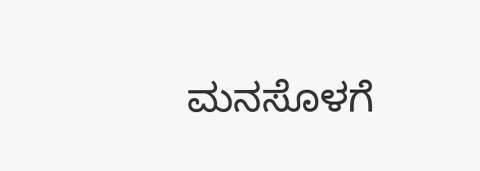ಮನಸೊಳಗೆ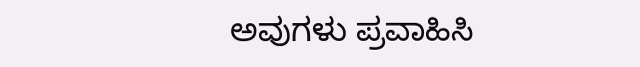ಅವುಗಳು ಪ್ರವಾಹಿಸಿ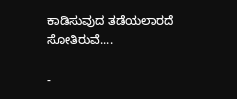ಕಾಡಿಸುವುದ ತಡೆಯಲಾರದೆ ಸೋತಿರುವೆ....

-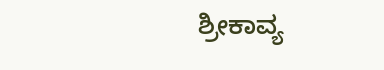ಶ್ರೀಕಾವ್ಯ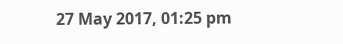27 May 2017, 01:25 pm